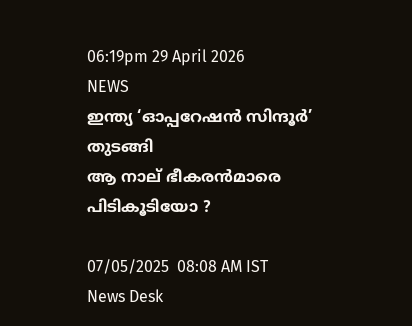06:19pm 29 April 2026
NEWS
ഇന്ത്യ ‘ഓപ്പറേഷൻ സിന്ദൂര്‍’ തുടങ്ങി
ആ നാല് ഭീകരൻമാരെ പിടികൂടിയോ ?

07/05/2025  08:08 AM IST
News Desk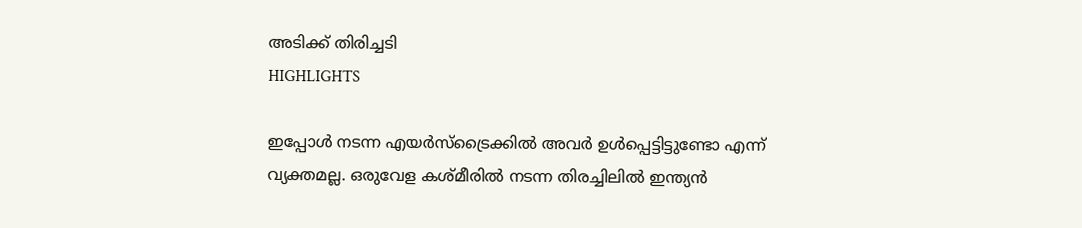അടിക്ക് തിരിച്ചടി
HIGHLIGHTS

ഇപ്പോൾ നടന്ന എയര്‍സ്ട്രൈക്കിൽ അവര്‍ ഉൾപ്പെട്ടിട്ടുണ്ടോ എന്ന് വ്യക്തമല്ല. ഒരുവേള കശ്മീരിൽ നടന്ന തിരച്ചിലിൽ ഇന്ത്യൻ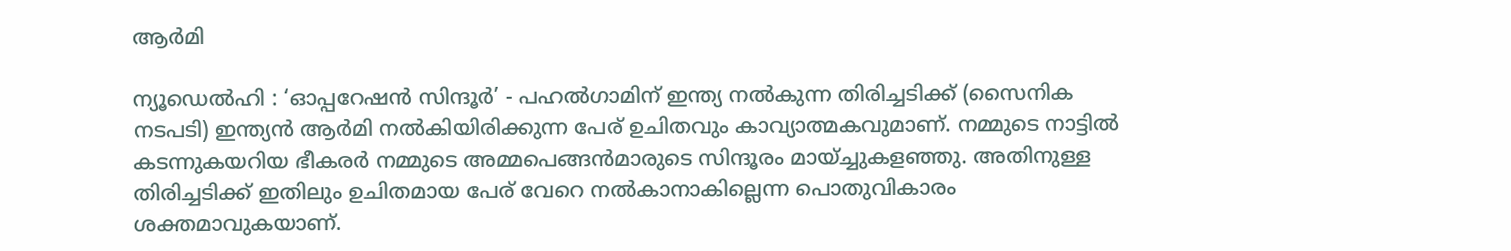ആര്‍മി

ന്യൂ‍ഡെൽഹി : ‘ഓപ്പറേഷൻ സിന്ദൂര്‍’ - പഹൽഗാമിന് ഇന്ത്യ നൽകുന്ന തിരിച്ചടിക്ക് (സൈനിക നടപടി) ഇന്ത്യൻ ആര്‍മി നൽകിയിരിക്കുന്ന പേര് ഉചിതവും കാവ്യാത്മകവുമാണ്. നമ്മുടെ നാട്ടിൽ കടന്നുകയറിയ ഭീകരര്‍ നമ്മുടെ അമ്മപെങ്ങൻമാരുടെ സിന്ദൂരം മായ്ച്ചുകളഞ്ഞു. അതിനുള്ള തിരിച്ചടിക്ക് ഇതിലും ഉചിതമായ പേര് വേറെ നൽകാനാകില്ലെന്ന പൊതുവികാരം ശക്തമാവുകയാണ്.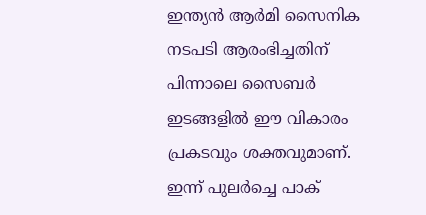ഇന്ത്യൻ ആര്‍മി സൈനിക നടപടി ആരംഭിച്ചതിന് പിന്നാലെ സൈബര്‍ ഇടങ്ങളിൽ ഈ വികാരം പ്രകടവും ശക്തവുമാണ്. ഇന്ന് പുലര്‍ച്ചെ പാക്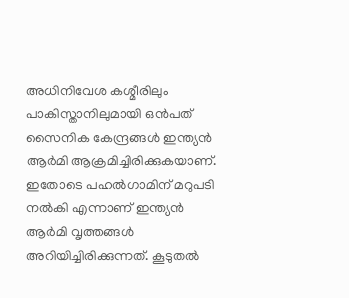അധിനിവേശ കശ്മീരിലും പാകിസ്താനിലുമായി ഒൻപത് സൈനിക കേന്ദ്രങ്ങള്‍ ഇന്ത്യൻ ആര്‍മി ആക്രമിച്ചിരിക്കുകയാണ്. ഇതോടെ പഹൽഗാമിന് മറുപടി നൽകി എന്നാണ് ഇന്ത്യൻ ആര്‍മി വൃത്തങ്ങൾ അറിയിച്ചിരിക്കുന്നത്. കൂടുതൽ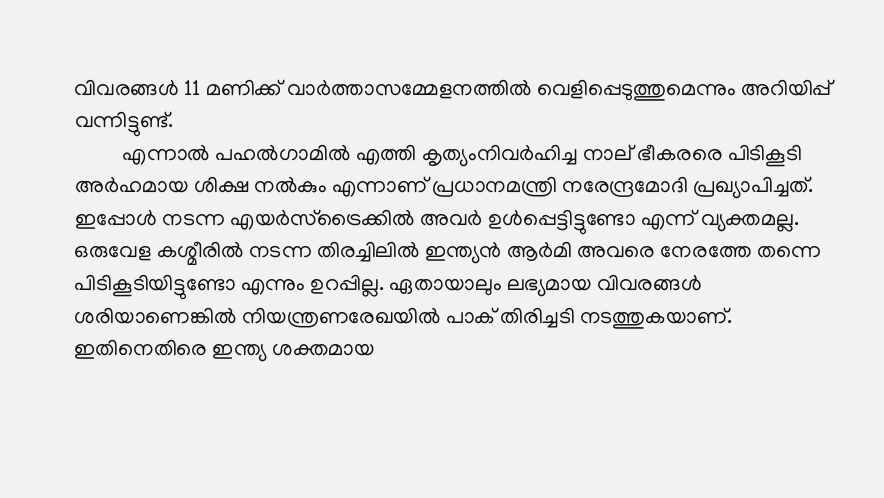വിവരങ്ങൾ 11 മണിക്ക് വാര്‍ത്താസമ്മേളനത്തിൽ വെളിപ്പെടുത്തുമെന്നും അറിയിപ്പ് വന്നിട്ടുണ്ട്.
         എന്നാൽ പഹൽഗാമിൽ എത്തി കൃത്യംനിവര്‍ഹിച്ച നാല് ഭീകരരെ പിടികൂടി അര്‍ഹമായ ശിക്ഷ നൽകും എന്നാണ് പ്രധാനമന്ത്രി നരേന്ദ്രമോദി പ്രഖ്യാപിച്ചത്. ഇപ്പോൾ നടന്ന എയര്‍സ്ട്രൈക്കിൽ അവര്‍ ഉൾപ്പെട്ടിട്ടുണ്ടോ എന്ന് വ്യക്തമല്ല. ഒരുവേള കശ്മീരിൽ നടന്ന തിരച്ചിലിൽ ഇന്ത്യൻ ആര്‍മി അവരെ നേരത്തേ തന്നെ പിടികൂടിയിട്ടുണ്ടോ എന്നും ഉറപ്പില്ല. ഏതായാലും ലഭ്യമായ വിവരങ്ങൾ ശരിയാണെങ്കിൽ നിയന്ത്രണരേഖയിൽ പാക് തിരിച്ചടി നടത്തുകയാണ്. ഇതിനെതിരെ ഇന്ത്യ ശക്തമായ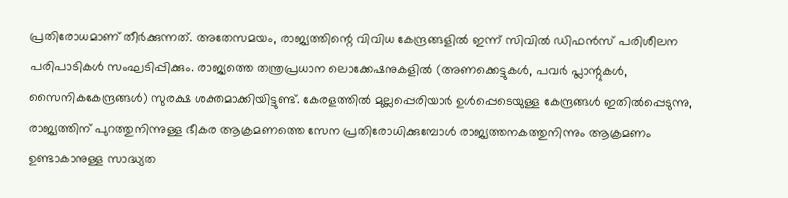പ്രതിരോധമാണ് തീര്‍ക്കുന്നത്. അതേസമയം, രാജ്യത്തിന്റെ വിവിധ കേന്ദ്രങ്ങളിൽ ഇന്ന് സിവിൽ ഡിഫൻസ് പരിശീലന പരിപാടികൾ സംഘടിപ്പിക്കും. രാജ്യത്തെ തന്ത്രപ്രധാന ലൊക്കേഷനുകളിൽ (അണക്കെട്ടുകൾ, പവര്‍ പ്ലാന്റുകൾ, സൈനികകേന്ദ്രങ്ങൾ) സുരക്ഷ ശക്തമാക്കിയിട്ടുണ്ട്. കേരളത്തിൽ മുല്ലപ്പെരിയാര്‍ ഉൾപ്പെടെയുള്ള കേന്ദ്രങ്ങൾ ഇതിൽപ്പെടുന്നു, രാജ്യത്തിന് പുറത്തുനിന്നുള്ള ഭീകര ആക്രമണത്തെ സേന പ്രതിരോധിക്കുമ്പോൾ രാജ്യത്തനകത്തുനിന്നും ആക്രമണം ഉണ്ടാകാനുള്ള സാദ്ധ്യത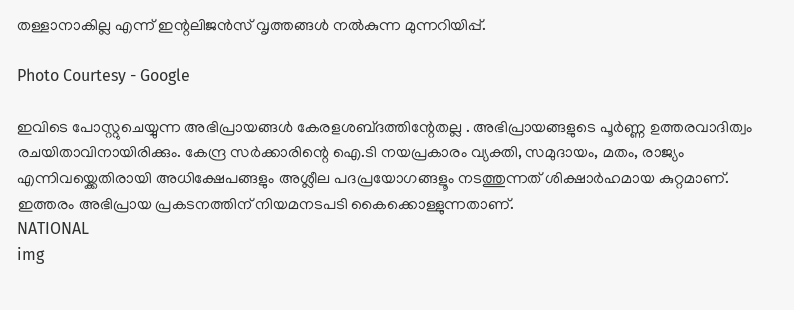തള്ളാനാകില്ല എന്ന് ഇന്റലിജൻസ് വൃത്തങ്ങൾ നൽകുന്ന മുന്നറിയിപ്പ്.

Photo Courtesy - Google

ഇവിടെ പോസ്റ്റുചെയ്യുന്ന അഭിപ്രായങ്ങള്‍ കേരളശബ്‌ദത്തിന്റേതല്ല . അഭിപ്രായങ്ങളുടെ പൂര്‍ണ്ണ ഉത്തരവാദിത്വം രചയിതാവിനായിരിക്കും. കേന്ദ്ര സർക്കാരിന്റെ ഐ.ടി നയപ്രകാരം വ്യക്തി, സമുദായം, മതം, രാജ്യം എന്നിവയ്ക്കെതിരായി അധിക്ഷേപങ്ങളും അശ്ലീല പദപ്രയോഗങ്ങളൂം നടത്തുന്നത് ശിക്ഷാര്‍ഹമായ കുറ്റമാണ്. ഇത്തരം അഭിപ്രായ പ്രകടനത്തിന് നിയമനടപടി കൈക്കൊള്ളുന്നതാണ്.
NATIONAL
img